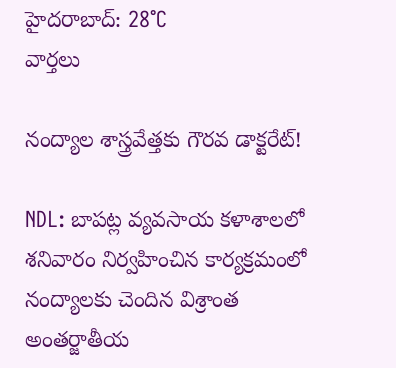హైదరాబాద్: 28°C
వార్తలు

నంద్యాల శాస్త్రవేత్తకు గౌరవ డాక్టరేట్!

NDL: బాపట్ల వ్యవసాయ కళాశాలలో శనివారం నిర్వహించిన కార్యక్రమంలో నంద్యాలకు చెందిన విశ్రాంత అంతర్జాతీయ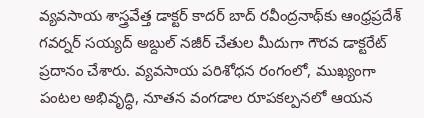వ్యవసాయ శాస్త్రవేత్త డాక్టర్ కాదర్ బాద్ రవీంద్రనాథ్‌కు ఆంధ్రప్రదేశ్ గవర్నర్ సయ్యద్ అబ్దుల్ నజీర్ చేతుల మీదుగా గౌరవ డాక్టరేట్ ప్రదానం చేశారు. వ్యవసాయ పరిశోధన రంగంలో, ముఖ్యంగా పంటల అభివృద్ధి, నూతన వంగడాల రూపకల్పనలో ఆయన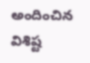అందించిన విశిష్ట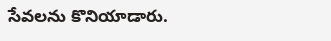సేవలను కొనియాడారు.